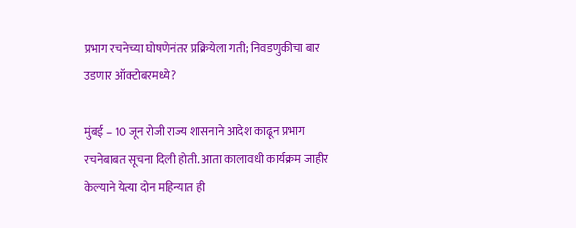प्रभाग रचनेच्या घोषणेनंतर प्रक्रियेला गती; निवडणुकीचा बार उडणार ऑक्टोबरमध्ये?

मुंबई – 10 जून रोजी राज्य शासनाने आदेश काढून प्रभाग रचनेबाबत सूचना दिली होती. आता कालावधी कार्यक्रम जाहीर केल्याने येत्या दोन महिन्यात ही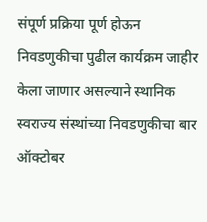संपूर्ण प्रक्रिया पूर्ण होऊन निवडणुकीचा पुढील कार्यक्रम जाहीर केला जाणार असल्याने स्थानिक स्वराज्य संस्थांच्या निवडणुकीचा बार ऑक्टोबर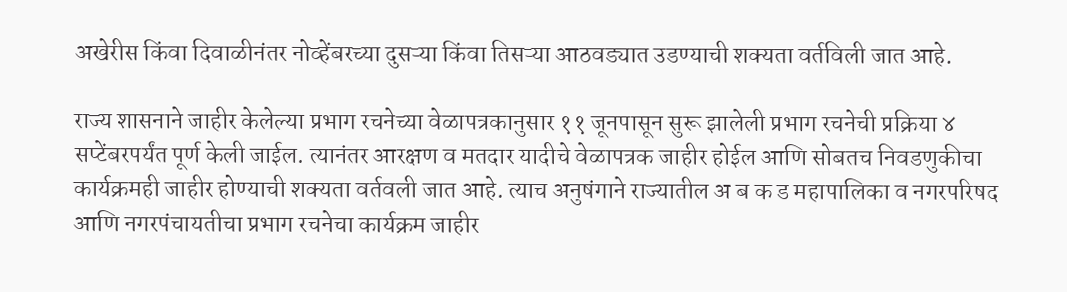अखेरीस किंवा दिवाळीनंतर नोव्हेंबरच्या दुसऱ्या किंवा तिसऱ्या आठवड्यात उडण्याची शक्यता वर्तविली जात आहे.

राज्य शासनाने जाहीर केलेल्या प्रभाग रचनेच्या वेळापत्रकानुसार ११ जूनपासून सुरू झालेली प्रभाग रचनेची प्रक्रिया ४ सप्टेंबरपर्यंत पूर्ण केली जाईल. त्यानंतर आरक्षण व मतदार यादीचे वेळापत्रक जाहीर होईल आणि सोबतच निवडणुकीचा कार्यक्रमही जाहीर होण्याची शक्यता वर्तवली जात आहे. त्याच अनुषंगाने राज्यातील अ ब क ड महापालिका व नगरपरिषद आणि नगरपंचायतीचा प्रभाग रचनेचा कार्यक्रम जाहीर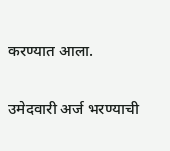करण्यात आला.

उमेदवारी अर्ज भरण्याची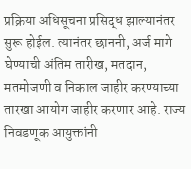प्रक्रिया अधिसूचना प्रसिद्ध झाल्यानंतर सुरू होईल. त्यानंतर छाननी, अर्ज मागे घेण्याची अंतिम तारीख, मतदान, मतमोजणी व निकाल जाहीर करण्याच्या तारखा आयोग जाहीर करणार आहे. राज्य निवडणूक आयुक्तांनी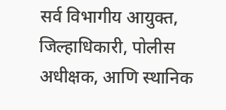सर्व विभागीय आयुक्त, जिल्हाधिकारी, पोलीस अधीक्षक, आणि स्थानिक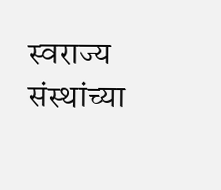स्वराज्य संस्थांच्या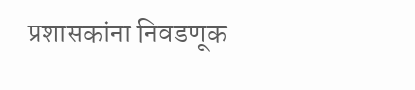प्रशासकांना निवडणूक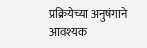प्रक्रियेच्या अनुषंगाने आवश्यक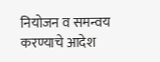नियोजन व समन्वय करण्याचे आदेश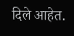दिले आहेत.